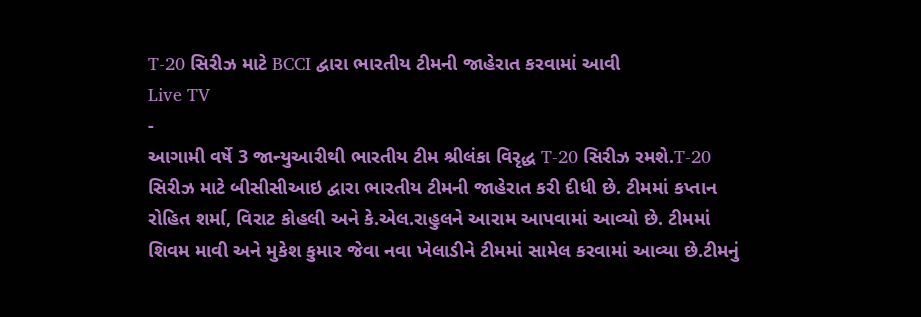T-20 સિરીઝ માટે BCCI દ્વારા ભારતીય ટીમની જાહેરાત કરવામાં આવી
Live TV
-
આગામી વર્ષે 3 જાન્યુઆરીથી ભારતીય ટીમ શ્રીલંકા વિરૃદ્ધ T-20 સિરીઝ રમશે.T-20 સિરીઝ માટે બીસીસીઆઇ દ્વારા ભારતીય ટીમની જાહેરાત કરી દીધી છે. ટીમમાં કપ્તાન રોહિત શર્મા, વિરાટ કોહલી અને કે.એલ.રાહુલને આરામ આપવામાં આવ્યો છે. ટીમમાં શિવમ માવી અને મુકેશ કુમાર જેવા નવા ખેલાડીને ટીમમાં સામેલ કરવામાં આવ્યા છે.ટીમનું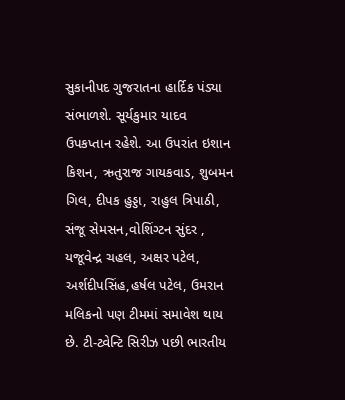સુકાનીપદ ગુજરાતના હાર્દિક પંડ્યા સંભાળશે. સૂર્યકુમાર યાદવ ઉપકપ્તાન રહેશે. આ ઉપરાંત ઇશાન કિશન, ઋતુરાજ ગાયકવાડ, શુબમન ગિલ, દીપક હુડ્ડા, રાહુલ ત્રિપાઠી, સંજૂ સેમસન,વોશિંગ્ટન સુંદર , યજૂવેન્દ્ર ચહલ, અક્ષર પટેલ, અર્શદીપસિંહ,હર્ષલ પટેલ, ઉમરાન મલિકનો પણ ટીમમાં સમાવેશ થાય છે. ટી-ટ્વેન્ટિ સિરીઝ પછી ભારતીય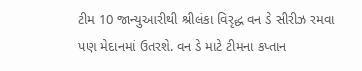ટીમ 10 જાન્યુઆરીથી શ્રીલંકા વિરૃદ્ધ વન ડે સીરીઝ રમવા પણ મેદાનમાં ઉતરશે. વન ડે માટે ટીમના કપ્તાન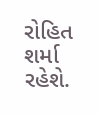રોહિત શર્મા રહેશે.